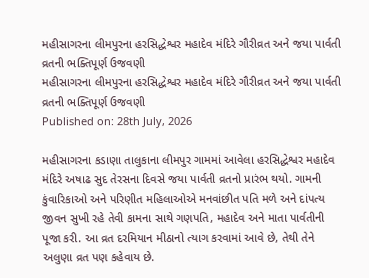મહીસાગરના લીમપુરના હરસિદ્ધેશ્વર મહાદેવ મંદિરે ગૌરીવ્રત અને જયા પાર્વતી વ્રતની ભક્તિપૂર્ણ ઉજવણી
મહીસાગરના લીમપુરના હરસિદ્ધેશ્વર મહાદેવ મંદિરે ગૌરીવ્રત અને જયા પાર્વતી વ્રતની ભક્તિપૂર્ણ ઉજવણી
Published on: 28th July, 2026

મહીસાગરના કડાણા તાલુકાના લીમપુર ગામમાં આવેલા હરસિદ્ધેશ્વર મહાદેવ મંદિરે અષાઢ સુદ તેરસના દિવસે જયા પાર્વતી વ્રતનો પ્રારંભ થયો. ગામની કુંવારિકાઓ અને પરિણીત મહિલાઓએ મનવાંછીત પતિ મળે અને દાંપત્ય જીવન સુખી રહે તેવી કામના સાથે ગણપતિ, મહાદેવ અને માતા પાર્વતીની પૂજા કરી. આ વ્રત દરમિયાન મીઠાનો ત્યાગ કરવામાં આવે છે, તેથી તેને અલુણા વ્રત પણ કહેવાય છે.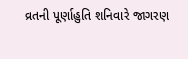વ્રતની પૂર્ણાહુતિ શનિવારે જાગરણ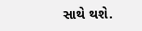સાથે થશે.